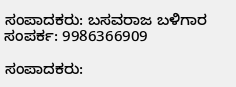ಸಂಪಾದಕರು: ಬಸವರಾಜ ಬಳಿಗಾರ
ಸಂಪರ್ಕ: 9986366909

ಸಂಪಾದಕರು: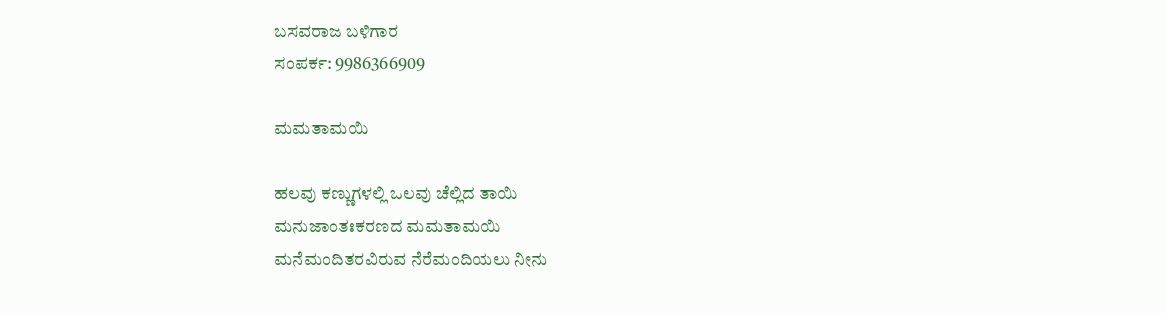ಬಸವರಾಜ ಬಳಿಗಾರ
ಸಂಪರ್ಕ: 9986366909

ಮಮತಾಮಯಿ

ಹಲವು ಕಣ್ಣುಗಳಲ್ಲಿ ಒಲವು ಚೆಲ್ಲಿದ ತಾಯಿ
ಮನುಜಾಂತಃಕರಣದ ಮಮತಾಮಯಿ
ಮನೆಮಂದಿತರವಿರುವ ನೆರೆಮಂದಿಯಲು ನೀನು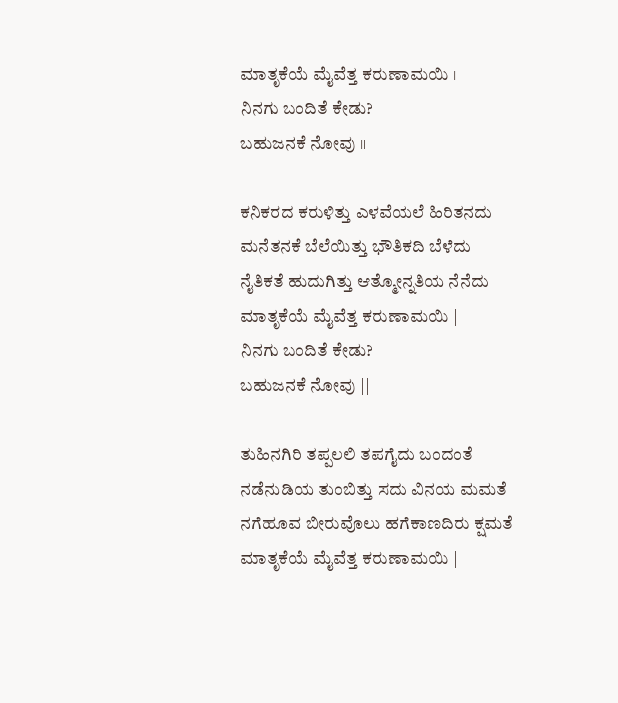ಮಾತೃಕೆಯೆ ಮೈವೆತ್ತ ಕರುಣಾಮಯಿ ।
ನಿನಗು ಬಂದಿತೆ ಕೇಡು?
ಬಹುಜನಕೆ ನೋವು ॥

ಕನಿಕರದ ಕರುಳಿತ್ತು ಎಳವೆಯಲೆ ಹಿರಿತನದು
ಮನೆತನಕೆ ಬೆಲೆಯಿತ್ತು ಭೌತಿಕದಿ ಬೆಳೆದು
ನೈತಿಕತೆ ಹುದುಗಿತ್ತು ಆತ್ಮೋನ್ನತಿಯ ನೆನೆದು
ಮಾತೃಕೆಯೆ ಮೈವೆತ್ತ ಕರುಣಾಮಯಿ |
ನಿನಗು ಬಂದಿತೆ ಕೇಡು?
ಬಹುಜನಕೆ ನೋವು ||

ತುಹಿನಗಿರಿ ತಪ್ಪಲಲಿ ತಪಗೈದು ಬಂದಂತೆ
ನಡೆನುಡಿಯ ತುಂಬಿತ್ತು ಸದು ವಿನಯ ಮಮತೆ
ನಗೆಹೂವ ಬೀರುವೊಲು ಹಗೆಕಾಣದಿರು ಕ್ಷಮತೆ
ಮಾತೃಕೆಯೆ ಮೈವೆತ್ತ ಕರುಣಾಮಯಿ |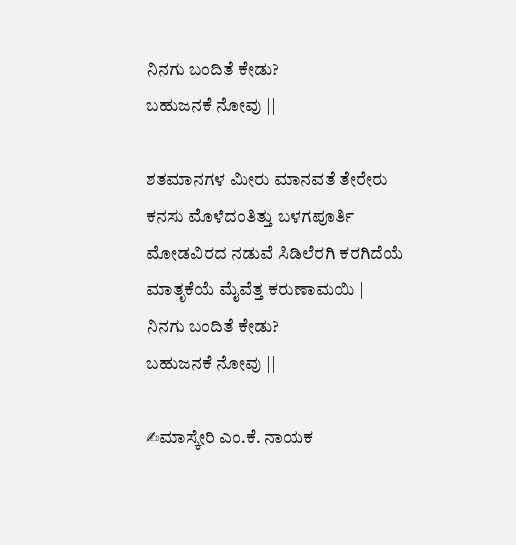ನಿನಗು ಬಂದಿತೆ ಕೇಡು?
ಬಹುಜನಕೆ ನೋವು ||

ಶತಮಾನಗಳ ಮೀರು ಮಾನವತೆ ತೇರೇರು
ಕನಸು ಮೊಳೆದಂತಿತ್ತು ಬಳಗಪೂರ್ತಿ
ಮೋಡವಿರದ ನಡುವೆ ಸಿಡಿಲೆರಗಿ ಕರಗಿದೆಯೆ
ಮಾತೃಕೆಯೆ ಮೈವೆತ್ತ ಕರುಣಾಮಯಿ |
ನಿನಗು ಬಂದಿತೆ ಕೇಡು?
ಬಹುಜನಕೆ ನೋವು ||

✍ಮಾಸ್ಕೇರಿ ಎಂ.ಕೆ. ನಾಯಕ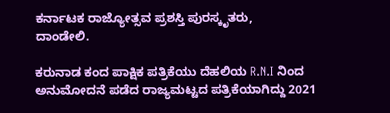ಕರ್ನಾಟಕ ರಾಜ್ಯೋತ್ಸವ ಪ್ರಶಸ್ತಿ ಪುರಸ್ಕೃತರು,
ದಾಂಡೇಲಿ.

ಕರುನಾಡ ಕಂದ ಪಾಕ್ಷಿಕ ಪತ್ರಿಕೆಯು ದೆಹಲಿಯ R.N.I ನಿಂದ ಅನುಮೋದನೆ ಪಡೆದ ರಾಜ್ಯಮಟ್ಟದ ಪತ್ರಿಕೆಯಾಗಿದ್ದು 2021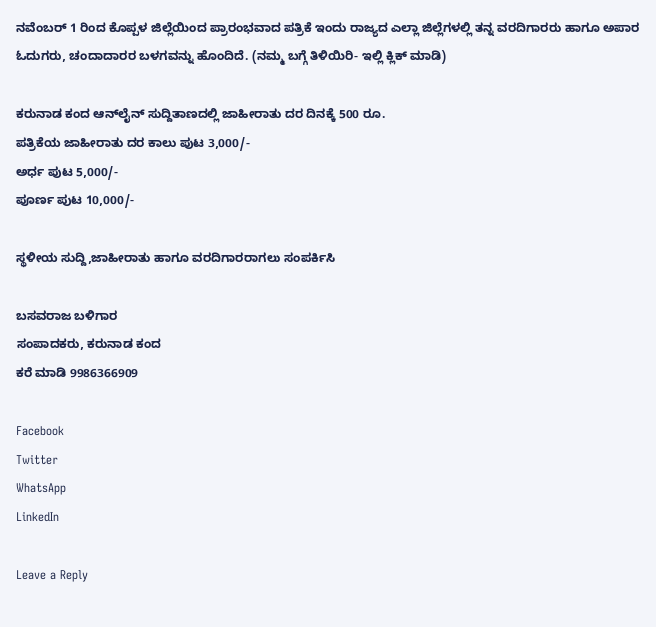ನವೆಂಬರ್ 1 ರಿಂದ ಕೊಪ್ಪಳ ಜಿಲ್ಲೆಯಿಂದ ಪ್ರಾರಂಭವಾದ ಪತ್ರಿಕೆ ಇಂದು ರಾಜ್ಯದ ಎಲ್ಲಾ ಜಿಲ್ಲೆಗಳಲ್ಲಿ ತನ್ನ ವರದಿಗಾರರು ಹಾಗೂ ಅಪಾರ ಓದುಗರು, ಚಂದಾದಾರರ ಬಳಗವನ್ನು ಹೊಂದಿದೆ. (ನಮ್ಮ ಬಗ್ಗೆ ತಿಳಿಯಿರಿ- ಇಲ್ಲಿ ಕ್ಲಿಕ್‌ ಮಾಡಿ)

ಕರುನಾಡ ಕಂದ ಆನ್‌ಲೈನ್‌ ಸುದ್ದಿತಾಣದಲ್ಲಿ ಜಾಹೀರಾತು ದರ ದಿನಕ್ಕೆ 500 ರೂ.
ಪತ್ರಿಕೆಯ ಜಾಹೀರಾತು ದರ ಕಾಲು ಪುಟ 3,000/-
ಅರ್ಧ ಪುಟ 5,000/-
ಪೂರ್ಣ ಪುಟ 10,000/-

ಸ್ಥಳೀಯ ಸುದ್ದಿ,ಜಾಹೀರಾತು ಹಾಗೂ ವರದಿಗಾರರಾಗಲು ಸಂಪರ್ಕಿಸಿ

ಬಸವರಾಜ ಬಳಿಗಾರ
ಸಂಪಾದಕರು, ಕರುನಾಡ ಕಂದ
ಕರೆ ಮಾಡಿ 9986366909

Facebook
Twitter
WhatsApp
LinkedIn

Leave a Reply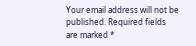Your email address will not be published. Required fields are marked *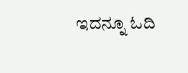ಇದನ್ನೂ ಓದಿ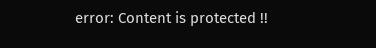error: Content is protected !!